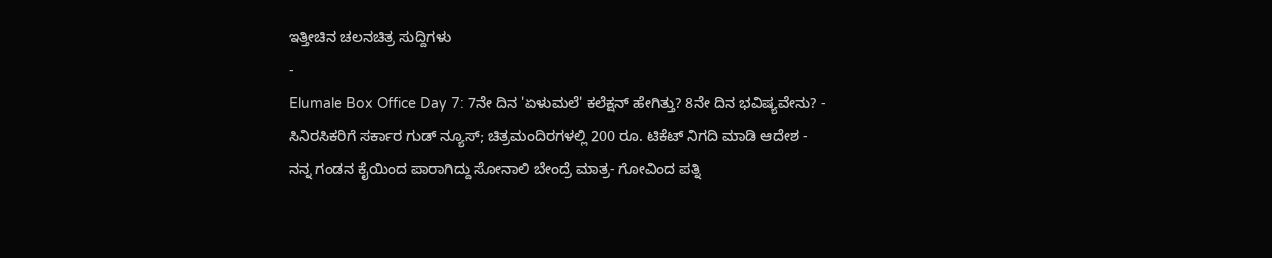ಇತ್ತೀಚಿನ ಚಲನಚಿತ್ರ ಸುದ್ದಿಗಳು
-
Elumale Box Office Day 7: 7ನೇ ದಿನ 'ಏಳುಮಲೆ' ಕಲೆಕ್ಷನ್ ಹೇಗಿತ್ತು? 8ನೇ ದಿನ ಭವಿಷ್ಯವೇನು? -
ಸಿನಿರಸಿಕರಿಗೆ ಸರ್ಕಾರ ಗುಡ್ ನ್ಯೂಸ್; ಚಿತ್ರಮಂದಿರಗಳಲ್ಲಿ 200 ರೂ. ಟಿಕೆಟ್ ನಿಗದಿ ಮಾಡಿ ಆದೇಶ -
ನನ್ನ ಗಂಡನ ಕೈಯಿಂದ ಪಾರಾಗಿದ್ದು ಸೋನಾಲಿ ಬೇಂದ್ರೆ ಮಾತ್ರ- ಗೋವಿಂದ ಪತ್ನಿ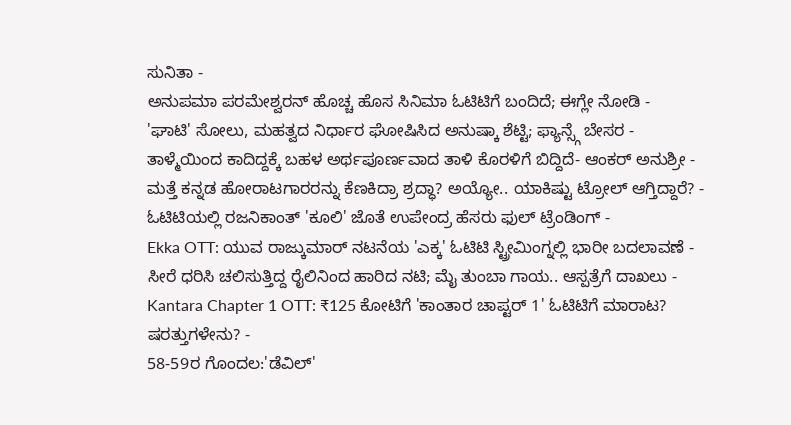ಸುನಿತಾ -
ಅನುಪಮಾ ಪರಮೇಶ್ವರನ್ ಹೊಚ್ಚ ಹೊಸ ಸಿನಿಮಾ ಓಟಿಟಿಗೆ ಬಂದಿದೆ; ಈಗ್ಲೇ ನೋಡಿ -
'ಘಾಟಿ' ಸೋಲು, ಮಹತ್ವದ ನಿರ್ಧಾರ ಘೋಷಿಸಿದ ಅನುಷ್ಕಾ ಶೆಟ್ಟಿ; ಫ್ಯಾನ್ಸ್ಗೆ ಬೇಸರ -
ತಾಳ್ಮೆಯಿಂದ ಕಾದಿದ್ದಕ್ಕೆ ಬಹಳ ಅರ್ಥಪೂರ್ಣವಾದ ತಾಳಿ ಕೊರಳಿಗೆ ಬಿದ್ದಿದೆ- ಆಂಕರ್ ಅನುಶ್ರೀ -
ಮತ್ತೆ ಕನ್ನಡ ಹೋರಾಟಗಾರರನ್ನು ಕೆಣಕಿದ್ರಾ ಶ್ರದ್ಧಾ? ಅಯ್ಯೋ.. ಯಾಕಿಷ್ಟು ಟ್ರೋಲ್ ಆಗ್ತಿದ್ದಾರೆ? -
ಓಟಿಟಿಯಲ್ಲಿ ರಜನಿಕಾಂತ್ 'ಕೂಲಿ' ಜೊತೆ ಉಪೇಂದ್ರ ಹೆಸರು ಫುಲ್ ಟ್ರೆಂಡಿಂಗ್ -
Ekka OTT: ಯುವ ರಾಜ್ಕುಮಾರ್ ನಟನೆಯ 'ಎಕ್ಕ' ಓಟಿಟಿ ಸ್ಟ್ರೀಮಿಂಗ್ನಲ್ಲಿ ಭಾರೀ ಬದಲಾವಣೆ -
ಸೀರೆ ಧರಿಸಿ ಚಲಿಸುತ್ತಿದ್ದ ರೈಲಿನಿಂದ ಹಾರಿದ ನಟಿ; ಮೈ ತುಂಬಾ ಗಾಯ.. ಆಸ್ಪತ್ರೆಗೆ ದಾಖಲು -
Kantara Chapter 1 OTT: ₹125 ಕೋಟಿಗೆ 'ಕಾಂತಾರ ಚಾಪ್ಟರ್ 1' ಓಟಿಟಿಗೆ ಮಾರಾಟ? ಷರತ್ತುಗಳೇನು? -
58-59ರ ಗೊಂದಲ:'ಡೆವಿಲ್'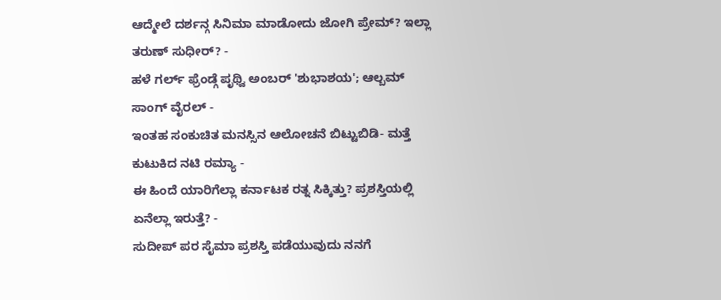ಆದ್ಮೇಲೆ ದರ್ಶನ್ಗ ಸಿನಿಮಾ ಮಾಡೋದು ಜೋಗಿ ಪ್ರೇಮ್? ಇಲ್ಲಾ ತರುಣ್ ಸುಧೀರ್? -
ಹಳೆ ಗರ್ಲ್ ಫ್ರೆಂಡ್ಗೆ ಪೃಥ್ವಿ ಅಂಬರ್ 'ಶುಭಾಶಯ'; ಆಲ್ಬಮ್ ಸಾಂಗ್ ವೈರಲ್ -
ಇಂತಹ ಸಂಕುಚಿತ ಮನಸ್ಸಿನ ಆಲೋಚನೆ ಬಿಟ್ಟುಬಿಡಿ- ಮತ್ತೆ ಕುಟುಕಿದ ನಟಿ ರಮ್ಯಾ -
ಈ ಹಿಂದೆ ಯಾರಿಗೆಲ್ಲಾ ಕರ್ನಾಟಕ ರತ್ನ ಸಿಕ್ಕಿತ್ತು? ಪ್ರಶಸ್ತಿಯಲ್ಲಿ ಏನೆಲ್ಲಾ ಇರುತ್ತೆ? -
ಸುದೀಪ್ ಪರ ಸೈಮಾ ಪ್ರಶಸ್ತಿ ಪಡೆಯುವುದು ನನಗೆ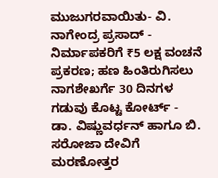ಮುಜುಗರವಾಯಿತು- ವಿ. ನಾಗೇಂದ್ರ ಪ್ರಸಾದ್ -
ನಿರ್ಮಾಪಕರಿಗೆ ₹5 ಲಕ್ಷ ವಂಚನೆ ಪ್ರಕರಣ; ಹಣ ಹಿಂತಿರುಗಿಸಲು ನಾಗಶೇಖರ್ಗೆ 30 ದಿನಗಳ ಗಡುವು ಕೊಟ್ಟ ಕೋರ್ಟ್ -
ಡಾ. ವಿಷ್ಣುವರ್ಧನ್ ಹಾಗೂ ಬಿ. ಸರೋಜಾ ದೇವಿಗೆ ಮರಣೋತ್ತರ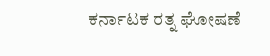ಕರ್ನಾಟಕ ರತ್ನ ಘೋಷಣೆ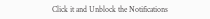Click it and Unblock the Notifications